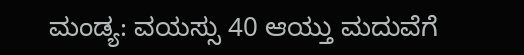ಮಂಡ್ಯ: ವಯಸ್ಸು 40 ಆಯ್ತು ಮದುವೆಗೆ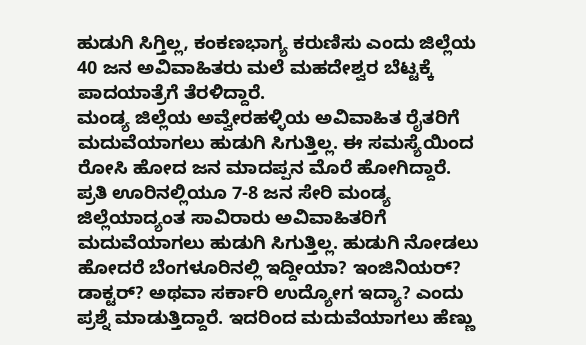ಹುಡುಗಿ ಸಿಗ್ತಿಲ್ಲ, ಕಂಕಣಭಾಗ್ಯ ಕರುಣಿಸು ಎಂದು ಜಿಲ್ಲೆಯ 40 ಜನ ಅವಿವಾಹಿತರು ಮಲೆ ಮಹದೇಶ್ವರ ಬೆಟ್ಟಕ್ಕೆ ಪಾದಯಾತ್ರೆಗೆ ತೆರಳಿದ್ದಾರೆ.
ಮಂಡ್ಯ ಜಿಲ್ಲೆಯ ಅವ್ವೇರಹಳ್ಳಿಯ ಅವಿವಾಹಿತ ರೈತರಿಗೆ ಮದುವೆಯಾಗಲು ಹುಡುಗಿ ಸಿಗುತ್ತಿಲ್ಲ. ಈ ಸಮಸ್ಯೆಯಿಂದ ರೋಸಿ ಹೋದ ಜನ ಮಾದಪ್ಪನ ಮೊರೆ ಹೋಗಿದ್ದಾರೆ.
ಪ್ರತಿ ಊರಿನಲ್ಲಿಯೂ 7-8 ಜನ ಸೇರಿ ಮಂಡ್ಯ ಜಿಲ್ಲೆಯಾದ್ಯಂತ ಸಾವಿರಾರು ಅವಿವಾಹಿತರಿಗೆ ಮದುವೆಯಾಗಲು ಹುಡುಗಿ ಸಿಗುತ್ತಿಲ್ಲ. ಹುಡುಗಿ ನೋಡಲು ಹೋದರೆ ಬೆಂಗಳೂರಿನಲ್ಲಿ ಇದ್ದೀಯಾ? ಇಂಜಿನಿಯರ್? ಡಾಕ್ಟರ್? ಅಥವಾ ಸರ್ಕಾರಿ ಉದ್ಯೋಗ ಇದ್ಯಾ? ಎಂದು ಪ್ರಶ್ನೆ ಮಾಡುತ್ತಿದ್ದಾರೆ. ಇದರಿಂದ ಮದುವೆಯಾಗಲು ಹೆಣ್ಣು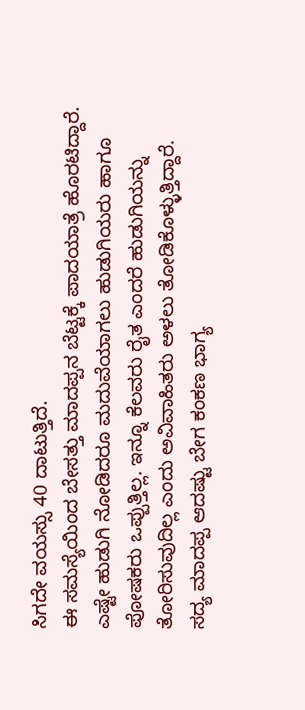ಸಿಗದೇ ವಯಸ್ಸು 40 ದಾಟುತ್ತಿದೆ.
ಈ ಸಮಸ್ಯೆಯಿಂದ ಬೇಸತ್ತು ಮಾದಪ್ಪನ ಬೆಟ್ಟಕ್ಕೆ ಪಾದಯಾತ್ರೆ ಹೊರಟಿದ್ದಾರೆ. ಎಷ್ಟೇ ಹುಡುಗಿ ನೋಡಿದರೂ ಮದುವೆಯಾಗಲು ಹುಡುಗಿಯರು ಹಾಗೂ ಪೋಷಕರು ಒಪ್ಪುತ್ತಿಲ್ಲ. ಇನ್ನೂ ಕೆಲವರು ರೈತ ಎಂದರೆ ಹುಡುಗಿಯನ್ನು ತೋರಿಸುವುದಿಲ್ಲ ಎಂದು ಅವಿವಾಹಿತರು ಅಳಲು ತೋಡಿಕೊಳ್ಳುತ್ತಿದ್ದಾರೆ. ಸದ್ಯ ಮಾದಪ್ಪ ಆದಷ್ಟು ಬೇಗ ಕಂಕಣ ಭಾಗ್ಯ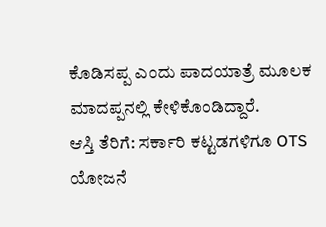ಕೊಡಿಸಪ್ಪ ಎಂದು ಪಾದಯಾತ್ರೆ ಮೂಲಕ ಮಾದಪ್ಪನಲ್ಲಿ ಕೇಳಿಕೊಂಡಿದ್ದಾರೆ.
ಆಸ್ತಿ ತೆರಿಗೆ: ಸರ್ಕಾರಿ ಕಟ್ಟಡಗಳಿಗೂ OTS ಯೋಜನೆ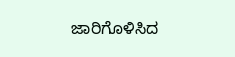ಜಾರಿಗೊಳಿಸಿದ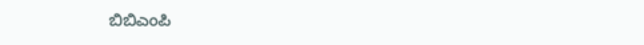ಬಿಬಿಎಂಪಿ